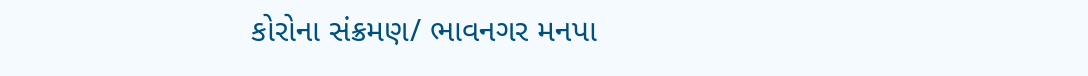કોરોના સંક્રમણ/ ભાવનગર મનપા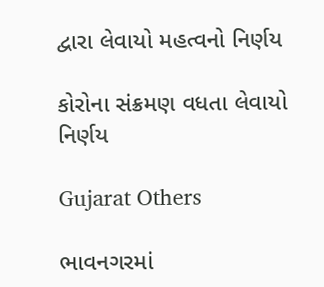દ્વારા લેવાયો મહત્વનો નિર્ણય

કોરોના સંક્રમણ વધતા લેવાયો નિર્ણય

Gujarat Others

ભાવનગરમાં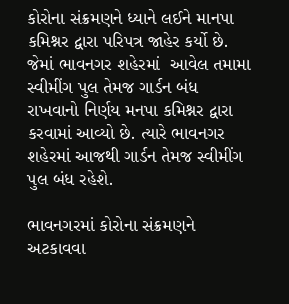કોરોના સંક્રમણને ધ્યાને લઈને માનપા કમિશ્નર દ્વારા પરિપત્ર જાહેર કર્યો છે. જેમાં ભાવનગર શહેરમાં  આવેલ તમામા સ્વીમીંગ પુલ તેમજ ગાર્ડન બંધ રાખવાનો નિર્ણય મનપા કમિશ્નર દ્વારા કરવામાં આવ્યો છે. ત્યારે ભાવનગર શહેરમાં આજથી ગાર્ડન તેમજ સ્વીમીંગ પુલ બંધ રહેશે.

ભાવનગરમાં કોરોના સંક્રમણને અટકાવવા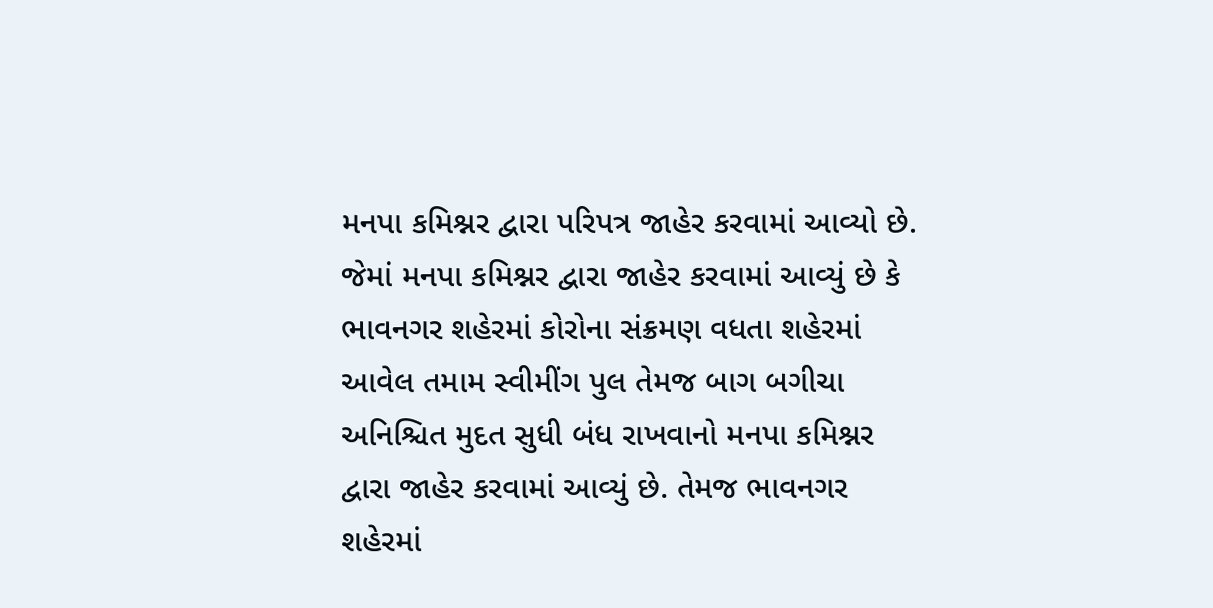મનપા કમિશ્નર દ્વારા પરિપત્ર જાહેર કરવામાં આવ્યો છે. જેમાં મનપા કમિશ્નર દ્વારા જાહેર કરવામાં આવ્યું છે કે ભાવનગર શહેરમાં કોરોના સંક્રમણ વધતા શહેરમાં આવેલ તમામ સ્વીમીંગ પુલ તેમજ બાગ બગીચા અનિશ્ચિત મુદત સુધી બંધ રાખવાનો મનપા કમિશ્નર દ્વારા જાહેર કરવામાં આવ્યું છે. તેમજ ભાવનગર શહેરમાં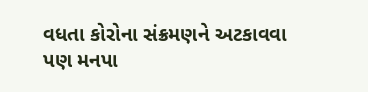વધતા કોરોના સંક્રમણને અટકાવવા પણ મનપા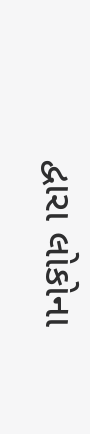દ્વારા લોકોના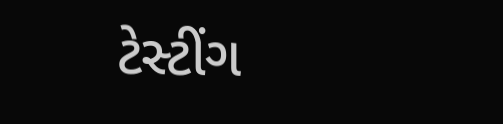ટેસ્ટીંગ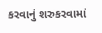કરવાનું શરુકરવામાં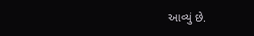આવ્યું છે.